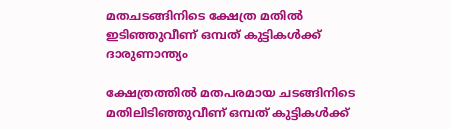മതചടങ്ങിനിടെ ക്ഷേത്ര മതിൽ ഇടിഞ്ഞുവീണ് ഒമ്പത് കുട്ടികൾക്ക് ദാരുണാന്ത്യം

ക്ഷേത്രത്തിൽ മതപരമായ ചടങ്ങിനിടെ മതിലിടിഞ്ഞുവീണ് ഒമ്പത് കുട്ടികൾക്ക്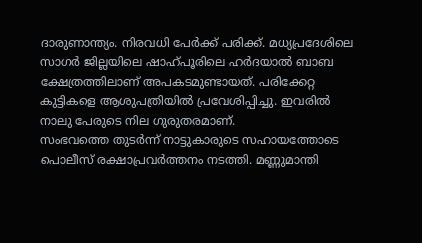ദാരുണാന്ത്യം. നിരവധി പേർക്ക് പരിക്ക്. മധ്യപ്രദേശിലെ സാഗർ ജില്ലയിലെ ഷാഹ്പൂരിലെ ഹർദയാൽ ബാബ ക്ഷേത്രത്തിലാണ് അപകടമുണ്ടായത്. പരിക്കേറ്റ കുട്ടികളെ ആശുപത്രിയിൽ പ്രവേശിപ്പിച്ചു. ഇവരിൽ നാലു പേരുടെ നില ഗുരുതരമാണ്.
സംഭവത്തെ തുടർന്ന് നാട്ടുകാരുടെ സഹായത്തോടെ പൊലീസ് രക്ഷാപ്രവർത്തനം നടത്തി. മണ്ണുമാന്തി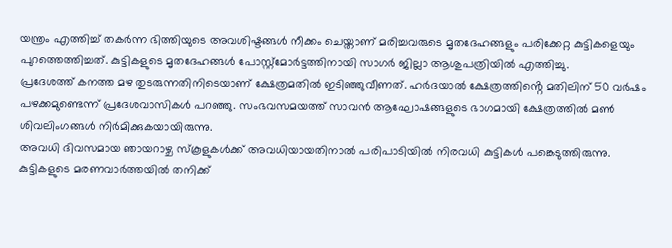യന്ത്രം എത്തിച്ച് തകർന്ന ഭിത്തിയുടെ അവശിഷ്ടങ്ങൾ നീക്കം ചെയ്താണ് മരിച്ചവരുടെ മൃതദേഹങ്ങളും പരിക്കേറ്റ കുട്ടികളെയും പുറത്തെത്തിച്ചത്. കുട്ടികളുടെ മൃതദേഹങ്ങൾ പോസ്റ്റ്മോർട്ടത്തിനായി സാഗർ ജില്ലാ ആശുപത്രിയിൽ എത്തിച്ചു.
പ്രദേശത്ത് കനത്ത മഴ തുടരുന്നതിനിടെയാണ് ക്ഷേത്രമതിൽ ഇടിഞ്ഞുവീണത്. ഹർദയാൽ ക്ഷേത്രത്തിൻ്റെ മതിലിന് 50 വർഷം പഴക്കമുണ്ടെന്ന് പ്രദേശവാസികൾ പറഞ്ഞു. സംഭവസമയത്ത് സാവൻ ആഘോഷങ്ങളുടെ ഭാഗമായി ക്ഷേത്രത്തിൽ മൺ ശിവലിംഗങ്ങൾ നിർമിക്കുകയായിരുന്നു.
അവധി ദിവസമായ ഞായറാഴ്ച സ്കൂളുകൾക്ക് അവധിയായതിനാൽ പരിപാടിയിൽ നിരവധി കുട്ടികൾ പങ്കെടുത്തിരുന്നു. കുട്ടികളുടെ മരണവാർത്തയിൽ തനിക്ക്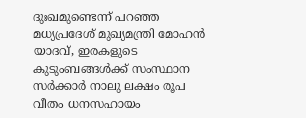ദുഃഖമുണ്ടെന്ന് പറഞ്ഞ മധ്യപ്രദേശ് മുഖ്യമന്ത്രി മോഹൻ യാദവ്, ഇരകളുടെ കുടുംബങ്ങൾക്ക് സംസ്ഥാന സർക്കാർ നാലു ലക്ഷം രൂപ വീതം ധനസഹായം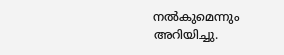നൽകുമെന്നും അറിയിച്ചു.